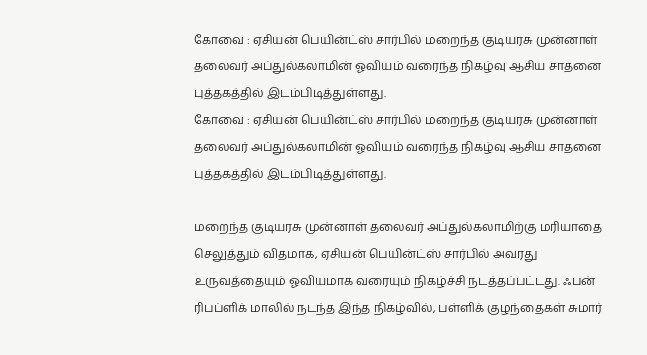கோவை : ஏசியன் பெயின்ட்ஸ் சார்பில் மறைந்த குடியரசு முன்னாள் தலைவர் அப்துல்கலாமின் ஓவியம் வரைந்த நிகழ்வு ஆசிய சாதனை புத்தகத்தில் இடம்பிடித்துள்ளது.
கோவை : ஏசியன் பெயின்ட்ஸ் சார்பில் மறைந்த குடியரசு முன்னாள் தலைவர் அப்துல்கலாமின் ஓவியம் வரைந்த நிகழ்வு ஆசிய சாதனை புத்தகத்தில் இடம்பிடித்துள்ளது.

மறைந்த குடியரசு முன்னாள் தலைவர் அப்துல்கலாமிற்கு மரியாதை செலுத்தும் விதமாக, ஏசியன் பெயின்ட்ஸ் சார்பில் அவரது உருவத்தையும் ஓவியமாக வரையும் நிகழ்ச்சி நடத்தப்பட்டது. ஃபன் ரிபப்ளிக் மாலில் நடந்த இந்த நிகழ்வில், பள்ளிக் குழந்தைகள் சுமார்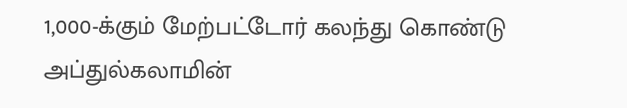1,000-க்கும் மேற்பட்டோர் கலந்து கொண்டு அப்துல்கலாமின்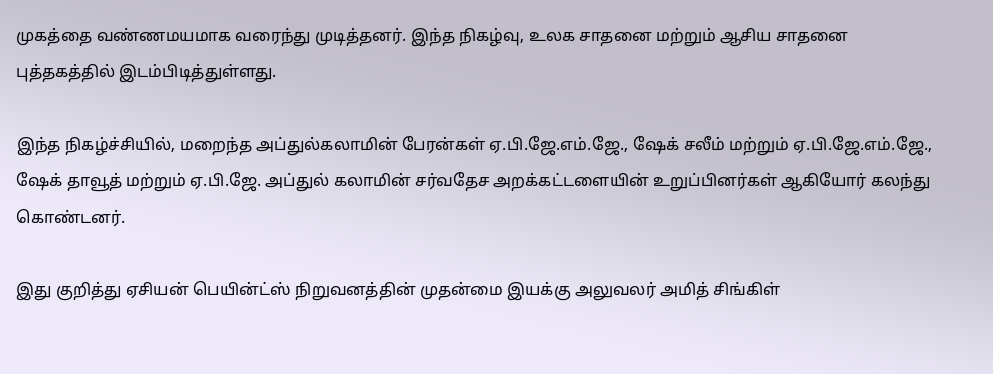முகத்தை வண்ணமயமாக வரைந்து முடித்தனர். இந்த நிகழ்வு, உலக சாதனை மற்றும் ஆசிய சாதனை புத்தகத்தில் இடம்பிடித்துள்ளது.

இந்த நிகழ்ச்சியில், மறைந்த அப்துல்கலாமின் பேரன்கள் ஏ.பி.ஜே.எம்.ஜே., ஷேக் சலீம் மற்றும் ஏ.பி.ஜே.எம்.ஜே., ஷேக் தாவூத் மற்றும் ஏ.பி.ஜே. அப்துல் கலாமின் சர்வதேச அறக்கட்டளையின் உறுப்பினர்கள் ஆகியோர் கலந்து கொண்டனர்.

இது குறித்து ஏசியன் பெயின்ட்ஸ் நிறுவனத்தின் முதன்மை இயக்கு அலுவலர் அமித் சிங்கிள்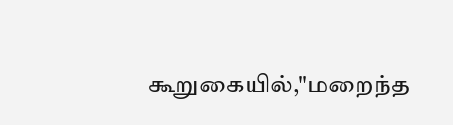கூறுகையில்,"மறைந்த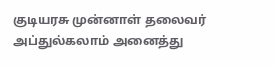குடியரசு முன்னாள் தலைவர் அப்துல்கலாம் அனைத்து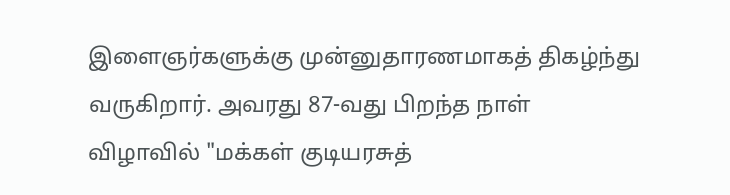இளைஞர்களுக்கு முன்னுதாரணமாகத் திகழ்ந்து வருகிறார். அவரது 87-வது பிறந்த நாள் விழாவில் "மக்கள் குடியரசுத்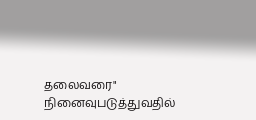தலைவரை" நினைவுபடுத்துவதில்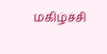மகிழ்ச்சி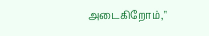அடைகிறோம்,"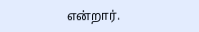என்றார்.